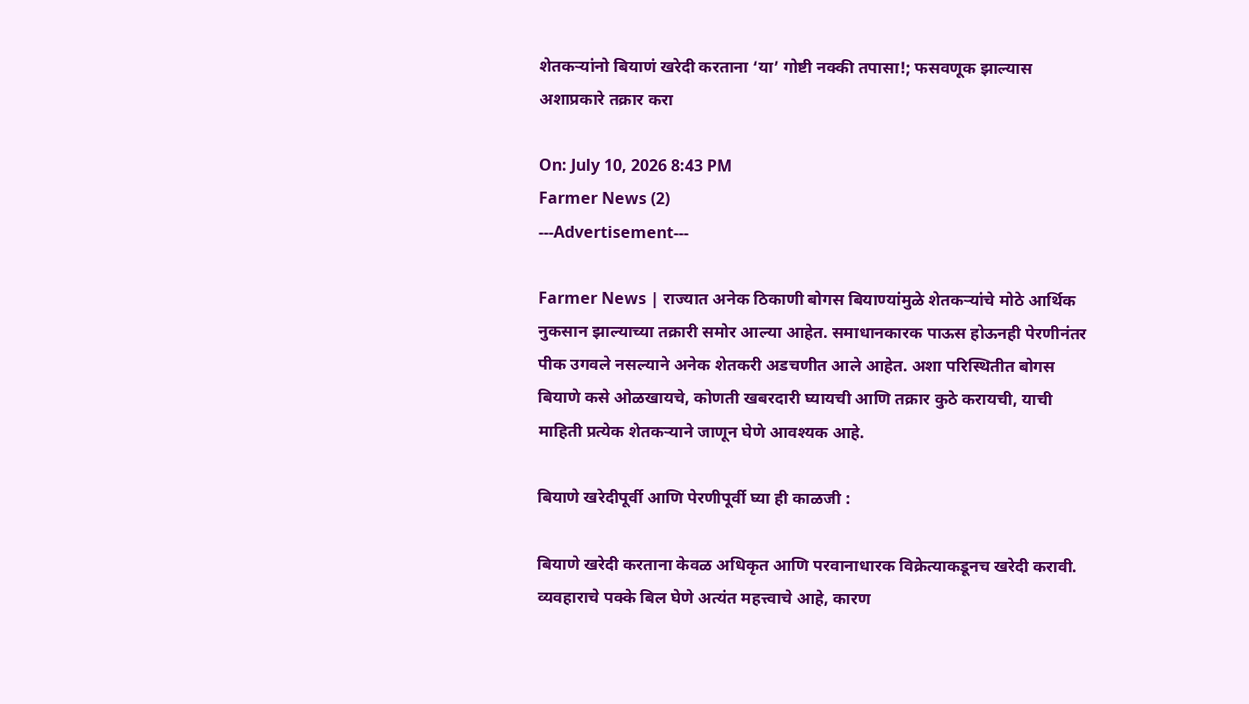शेतकऱ्यांनो बियाणं खरेदी करताना ‘या’ गोष्टी नक्की तपासा!; फसवणूक झाल्यास अशाप्रकारे तक्रार करा

On: July 10, 2026 8:43 PM
Farmer News (2)
---Advertisement---

Farmer News | राज्यात अनेक ठिकाणी बोगस बियाण्यांमुळे शेतकऱ्यांचे मोठे आर्थिक नुकसान झाल्याच्या तक्रारी समोर आल्या आहेत. समाधानकारक पाऊस होऊनही पेरणीनंतर पीक उगवले नसल्याने अनेक शेतकरी अडचणीत आले आहेत. अशा परिस्थितीत बोगस बियाणे कसे ओळखायचे, कोणती खबरदारी घ्यायची आणि तक्रार कुठे करायची, याची माहिती प्रत्येक शेतकऱ्याने जाणून घेणे आवश्यक आहे.

बियाणे खरेदीपूर्वी आणि पेरणीपूर्वी घ्या ही काळजी :

बियाणे खरेदी करताना केवळ अधिकृत आणि परवानाधारक विक्रेत्याकडूनच खरेदी करावी. व्यवहाराचे पक्के बिल घेणे अत्यंत महत्त्वाचे आहे, कारण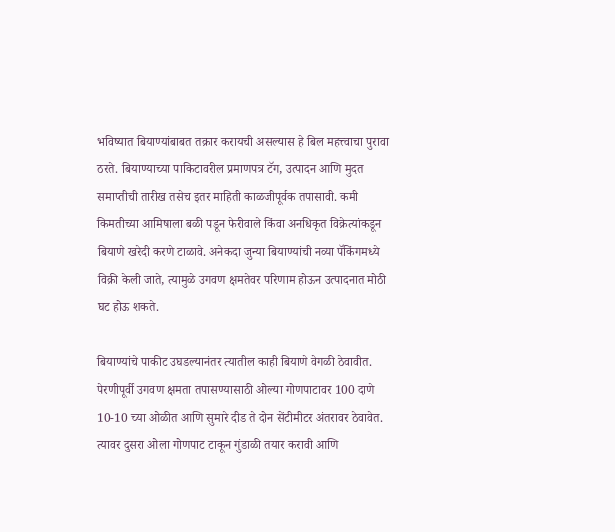भविष्यात बियाण्यांबाबत तक्रार करायची असल्यास हे बिल महत्त्वाचा पुरावा ठरते. बियाण्याच्या पाकिटावरील प्रमाणपत्र टॅग, उत्पादन आणि मुदत समाप्तीची तारीख तसेच इतर माहिती काळजीपूर्वक तपासावी. कमी किमतीच्या आमिषाला बळी पडून फेरीवाले किंवा अनधिकृत विक्रेत्यांकडून बियाणे खरेदी करणे टाळावे. अनेकदा जुन्या बियाण्यांची नव्या पॅकिंगमध्ये विक्री केली जाते, त्यामुळे उगवण क्षमतेवर परिणाम होऊन उत्पादनात मोठी घट होऊ शकते.

बियाण्यांचे पाकीट उघडल्यानंतर त्यातील काही बियाणे वेगळी ठेवावीत. पेरणीपूर्वी उगवण क्षमता तपासण्यासाठी ओल्या गोणपाटावर 100 दाणे 10-10 च्या ओळीत आणि सुमारे दीड ते दोन सेंटीमीटर अंतरावर ठेवावेत. त्यावर दुसरा ओला गोणपाट टाकून गुंडाळी तयार करावी आणि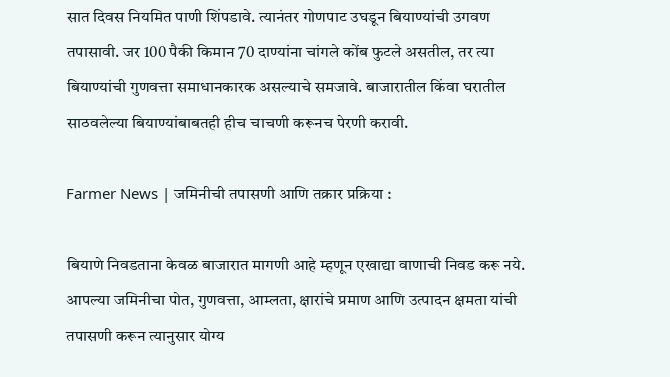सात दिवस नियमित पाणी शिंपडावे. त्यानंतर गोणपाट उघडून बियाण्यांची उगवण तपासावी. जर 100 पैकी किमान 70 दाण्यांना चांगले कोंब फुटले असतील, तर त्या बियाण्यांची गुणवत्ता समाधानकारक असल्याचे समजावे. बाजारातील किंवा घरातील साठवलेल्या बियाण्यांबाबतही हीच चाचणी करूनच पेरणी करावी.

Farmer News | जमिनीची तपासणी आणि तक्रार प्रक्रिया :

बियाणे निवडताना केवळ बाजारात मागणी आहे म्हणून एखाद्या वाणाची निवड करू नये. आपल्या जमिनीचा पोत, गुणवत्ता, आम्लता, क्षारांचे प्रमाण आणि उत्पादन क्षमता यांची तपासणी करून त्यानुसार योग्य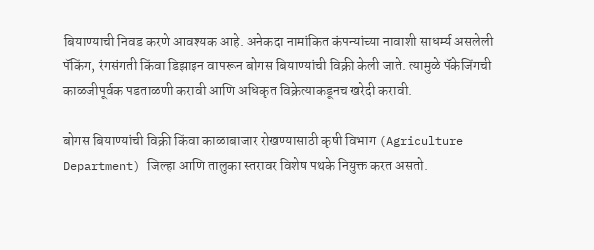बियाण्याची निवड करणे आवश्यक आहे. अनेकदा नामांकित कंपन्यांच्या नावाशी साधर्म्य असलेली पॅकिंग, रंगसंगती किंवा डिझाइन वापरून बोगस बियाण्यांची विक्री केली जाते. त्यामुळे पॅकेजिंगची काळजीपूर्वक पडताळणी करावी आणि अधिकृत विक्रेत्याकडूनच खरेदी करावी.

बोगस बियाण्यांची विक्री किंवा काळाबाजार रोखण्यासाठी कृषी विभाग (Agriculture Department) जिल्हा आणि तालुका स्तरावर विशेष पथके नियुक्त करत असतो.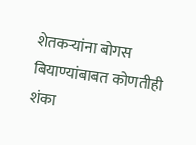शेतकऱ्यांना बोगस बियाण्यांबाबत कोणतीही शंका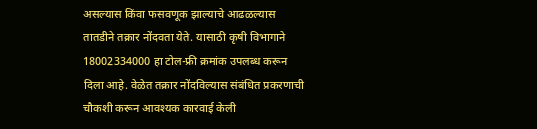असल्यास किंवा फसवणूक झाल्याचे आढळल्यास तातडीने तक्रार नोंदवता येते. यासाठी कृषी विभागाने 18002334000 हा टोल-फ्री क्रमांक उपलब्ध करून दिला आहे. वेळेत तक्रार नोंदविल्यास संबंधित प्रकरणाची चौकशी करून आवश्यक कारवाई केली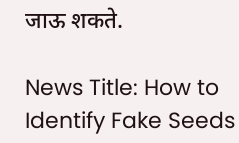जाऊ शकते.

News Title: How to Identify Fake Seeds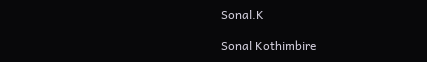Sonal.K

Sonal Kothimbire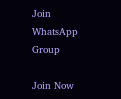Join WhatsApp Group

Join Now